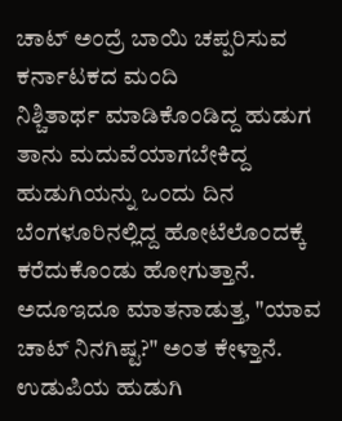ಚಾಟ್ ಅಂದ್ರೆ ಬಾಯಿ ಚಪ್ಪರಿಸುವ ಕರ್ನಾಟಕದ ಮಂದಿ
ನಿಶ್ಚಿತಾರ್ಥ ಮಾಡಿಕೊಂಡಿದ್ದ ಹುಡುಗ ತಾನು ಮದುವೆಯಾಗಬೇಕಿದ್ದ ಹುಡುಗಿಯನ್ನು ಒಂದು ದಿನ ಬೆಂಗಳೂರಿನಲ್ಲಿದ್ದ ಹೋಟೆಲೊಂದಕ್ಕೆ ಕರೆದುಕೊಂಡು ಹೋಗುತ್ತಾನೆ. ಅದೂಇದೂ ಮಾತನಾಡುತ್ತ, "ಯಾವ ಚಾಟ್ ನಿನಗಿಷ್ಟ?" ಅಂತ ಕೇಳ್ತಾನೆ. ಉಡುಪಿಯ ಹುಡುಗಿ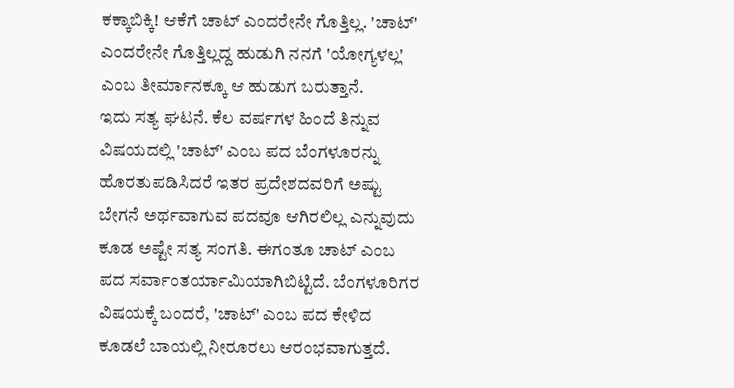ಕಕ್ಕಾಬಿಕ್ಕಿ! ಆಕೆಗೆ ಚಾಟ್ ಎಂದರೇನೇ ಗೊತ್ತಿಲ್ಲ. 'ಚಾಟ್' ಎಂದರೇನೇ ಗೊತ್ತಿಲ್ಲದ್ದ ಹುಡುಗಿ ನನಗೆ 'ಯೋಗ್ಯಳಲ್ಲ' ಎಂಬ ತೀರ್ಮಾನಕ್ಕೂ ಆ ಹುಡುಗ ಬರುತ್ತಾನೆ.
ಇದು ಸತ್ಯ ಘಟನೆ. ಕೆಲ ವರ್ಷಗಳ ಹಿಂದೆ ತಿನ್ನುವ ವಿಷಯದಲ್ಲಿ 'ಚಾಟ್' ಎಂಬ ಪದ ಬೆಂಗಳೂರನ್ನು ಹೊರತುಪಡಿಸಿದರೆ ಇತರ ಪ್ರದೇಶದವರಿಗೆ ಅಷ್ಟು ಬೇಗನೆ ಅರ್ಥವಾಗುವ ಪದವೂ ಆಗಿರಲಿಲ್ಲ ಎನ್ನುವುದು ಕೂಡ ಅಷ್ಟೇ ಸತ್ಯ ಸಂಗತಿ. ಈಗಂತೂ ಚಾಟ್ ಎಂಬ ಪದ ಸರ್ವಾಂತರ್ಯಾಮಿಯಾಗಿಬಿಟ್ಟಿದೆ. ಬೆಂಗಳೂರಿಗರ ವಿಷಯಕ್ಕೆ ಬಂದರೆ, 'ಚಾಟ್' ಎಂಬ ಪದ ಕೇಳಿದ ಕೂಡಲೆ ಬಾಯಲ್ಲಿ ನೀರೂರಲು ಆರಂಭವಾಗುತ್ತದೆ.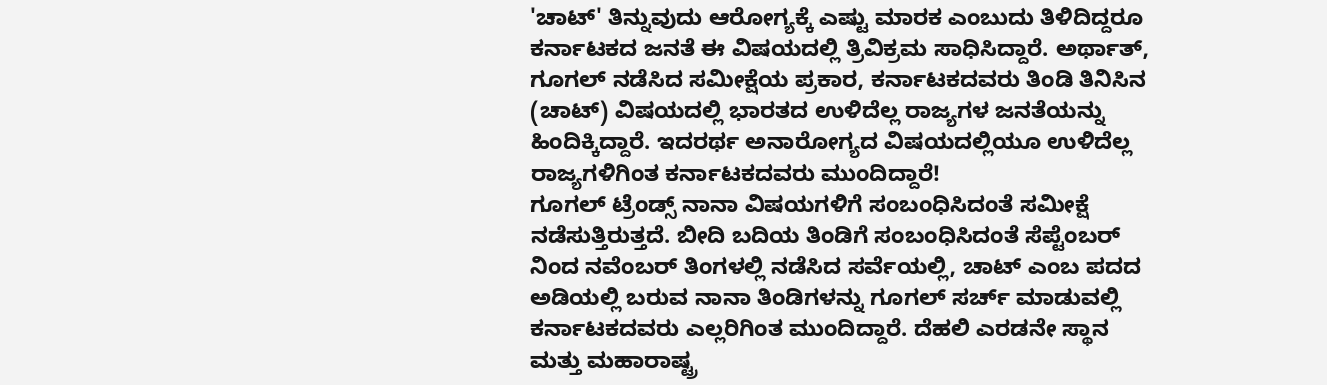'ಚಾಟ್' ತಿನ್ನುವುದು ಆರೋಗ್ಯಕ್ಕೆ ಎಷ್ಟು ಮಾರಕ ಎಂಬುದು ತಿಳಿದಿದ್ದರೂ ಕರ್ನಾಟಕದ ಜನತೆ ಈ ವಿಷಯದಲ್ಲಿ ತ್ರಿವಿಕ್ರಮ ಸಾಧಿಸಿದ್ದಾರೆ. ಅರ್ಥಾತ್, ಗೂಗಲ್ ನಡೆಸಿದ ಸಮೀಕ್ಷೆಯ ಪ್ರಕಾರ, ಕರ್ನಾಟಕದವರು ತಿಂಡಿ ತಿನಿಸಿನ (ಚಾಟ್) ವಿಷಯದಲ್ಲಿ ಭಾರತದ ಉಳಿದೆಲ್ಲ ರಾಜ್ಯಗಳ ಜನತೆಯನ್ನು ಹಿಂದಿಕ್ಕಿದ್ದಾರೆ. ಇದರರ್ಥ ಅನಾರೋಗ್ಯದ ವಿಷಯದಲ್ಲಿಯೂ ಉಳಿದೆಲ್ಲ ರಾಜ್ಯಗಳಿಗಿಂತ ಕರ್ನಾಟಕದವರು ಮುಂದಿದ್ದಾರೆ!
ಗೂಗಲ್ ಟ್ರೆಂಡ್ಸ್ ನಾನಾ ವಿಷಯಗಳಿಗೆ ಸಂಬಂಧಿಸಿದಂತೆ ಸಮೀಕ್ಷೆ ನಡೆಸುತ್ತಿರುತ್ತದೆ. ಬೀದಿ ಬದಿಯ ತಿಂಡಿಗೆ ಸಂಬಂಧಿಸಿದಂತೆ ಸೆಪ್ಟೆಂಬರ್ ನಿಂದ ನವೆಂಬರ್ ತಿಂಗಳಲ್ಲಿ ನಡೆಸಿದ ಸರ್ವೆಯಲ್ಲಿ, ಚಾಟ್ ಎಂಬ ಪದದ ಅಡಿಯಲ್ಲಿ ಬರುವ ನಾನಾ ತಿಂಡಿಗಳನ್ನು ಗೂಗಲ್ ಸರ್ಚ್ ಮಾಡುವಲ್ಲಿ ಕರ್ನಾಟಕದವರು ಎಲ್ಲರಿಗಿಂತ ಮುಂದಿದ್ದಾರೆ. ದೆಹಲಿ ಎರಡನೇ ಸ್ಥಾನ ಮತ್ತು ಮಹಾರಾಷ್ಟ್ರ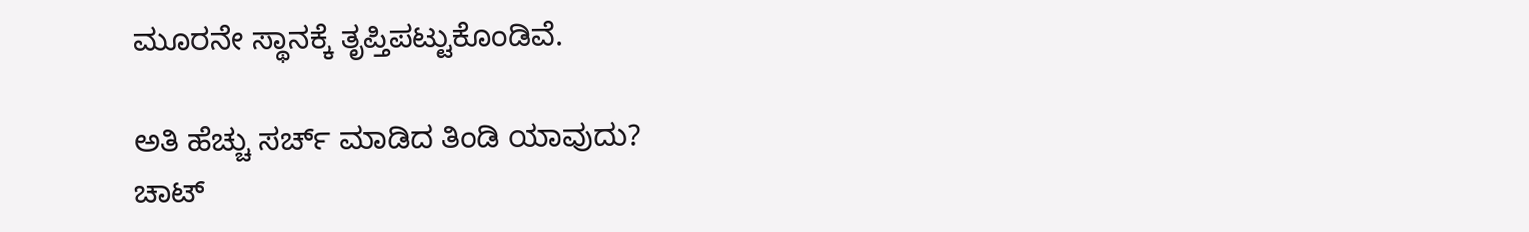ಮೂರನೇ ಸ್ಥಾನಕ್ಕೆ ತೃಪ್ತಿಪಟ್ಟುಕೊಂಡಿವೆ.

ಅತಿ ಹೆಚ್ಚು ಸರ್ಚ್ ಮಾಡಿದ ತಿಂಡಿ ಯಾವುದು?
ಚಾಟ್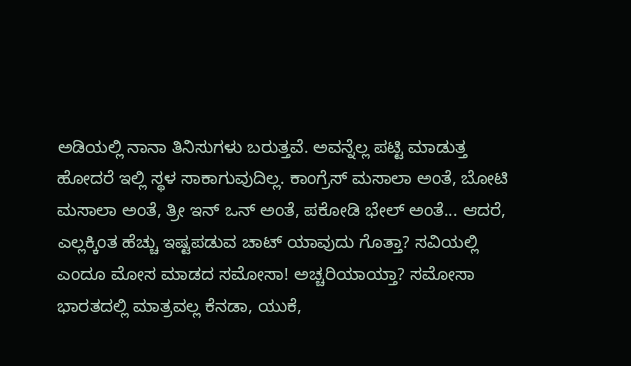ಅಡಿಯಲ್ಲಿ ನಾನಾ ತಿನಿಸುಗಳು ಬರುತ್ತವೆ. ಅವನ್ನೆಲ್ಲ ಪಟ್ಟಿ ಮಾಡುತ್ತ ಹೋದರೆ ಇಲ್ಲಿ ಸ್ಥಳ ಸಾಕಾಗುವುದಿಲ್ಲ. ಕಾಂಗ್ರೆಸ್ ಮಸಾಲಾ ಅಂತೆ, ಬೋಟಿ ಮಸಾಲಾ ಅಂತೆ, ತ್ರೀ ಇನ್ ಒನ್ ಅಂತೆ, ಪಕೋಡಿ ಭೇಲ್ ಅಂತೆ... ಆದರೆ, ಎಲ್ಲಕ್ಕಿಂತ ಹೆಚ್ಚು ಇಷ್ಟಪಡುವ ಚಾಟ್ ಯಾವುದು ಗೊತ್ತಾ? ಸವಿಯಲ್ಲಿ ಎಂದೂ ಮೋಸ ಮಾಡದ ಸಮೋಸಾ! ಅಚ್ಚರಿಯಾಯ್ತಾ? ಸಮೋಸಾ ಭಾರತದಲ್ಲಿ ಮಾತ್ರವಲ್ಲ ಕೆನಡಾ, ಯುಕೆ,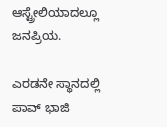ಆಸ್ಟ್ರೇಲಿಯಾದಲ್ಲೂ ಜನಪ್ರಿಯ.

ಎರಡನೇ ಸ್ಥಾನದಲ್ಲಿ ಪಾವ್ ಭಾಜಿ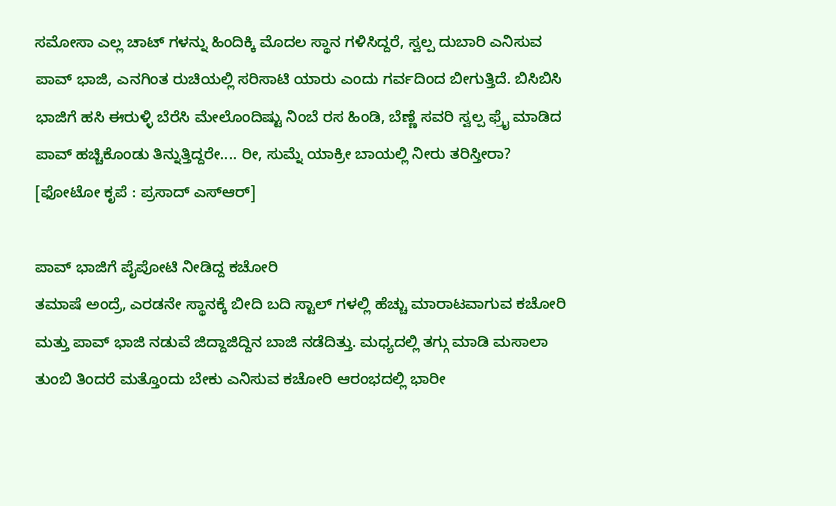ಸಮೋಸಾ ಎಲ್ಲ ಚಾಟ್ ಗಳನ್ನು ಹಿಂದಿಕ್ಕಿ ಮೊದಲ ಸ್ಥಾನ ಗಳಿಸಿದ್ದರೆ, ಸ್ವಲ್ಪ ದುಬಾರಿ ಎನಿಸುವ ಪಾವ್ ಭಾಜಿ, ಎನಗಿಂತ ರುಚಿಯಲ್ಲಿ ಸರಿಸಾಟಿ ಯಾರು ಎಂದು ಗರ್ವದಿಂದ ಬೀಗುತ್ತಿದೆ. ಬಿಸಿಬಿಸಿ ಭಾಜಿಗೆ ಹಸಿ ಈರುಳ್ಳಿ ಬೆರೆಸಿ ಮೇಲೊಂದಿಷ್ಟು ನಿಂಬೆ ರಸ ಹಿಂಡಿ, ಬೆಣ್ಣೆ ಸವರಿ ಸ್ವಲ್ಪ ಫ್ರೈ ಮಾಡಿದ ಪಾವ್ ಹಚ್ಚಿಕೊಂಡು ತಿನ್ನುತ್ತಿದ್ದರೇ.... ರೀ, ಸುಮ್ನೆ ಯಾಕ್ರೀ ಬಾಯಲ್ಲಿ ನೀರು ತರಿಸ್ತೀರಾ? [ಫೋಟೋ ಕೃಪೆ : ಪ್ರಸಾದ್ ಎಸ್ಆರ್]

ಪಾವ್ ಭಾಜಿಗೆ ಪೈಪೋಟಿ ನೀಡಿದ್ದ ಕಚೋರಿ
ತಮಾಷೆ ಅಂದ್ರೆ, ಎರಡನೇ ಸ್ಥಾನಕ್ಕೆ ಬೀದಿ ಬದಿ ಸ್ಟಾಲ್ ಗಳಲ್ಲಿ ಹೆಚ್ಚು ಮಾರಾಟವಾಗುವ ಕಚೋರಿ ಮತ್ತು ಪಾವ್ ಭಾಜಿ ನಡುವೆ ಜಿದ್ದಾಜಿದ್ದಿನ ಬಾಜಿ ನಡೆದಿತ್ತು. ಮಧ್ಯದಲ್ಲಿ ತಗ್ಗು ಮಾಡಿ ಮಸಾಲಾ ತುಂಬಿ ತಿಂದರೆ ಮತ್ತೊಂದು ಬೇಕು ಎನಿಸುವ ಕಚೋರಿ ಆರಂಭದಲ್ಲಿ ಭಾರೀ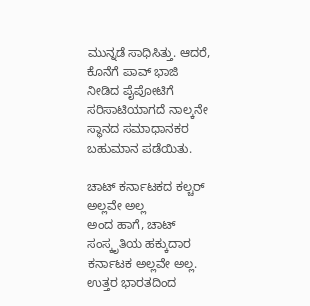ಮುನ್ನಡೆ ಸಾಧಿಸಿತ್ತು. ಆದರೆ, ಕೊನೆಗೆ ಪಾವ್ ಭಾಜಿ ನೀಡಿದ ಪೈಪೋಟಿಗೆ ಸರಿಸಾಟಿಯಾಗದೆ ನಾಲ್ಕನೇ ಸ್ಥಾನದ ಸಮಾಧಾನಕರ ಬಹುಮಾನ ಪಡೆಯಿತು.

ಚಾಟ್ ಕರ್ನಾಟಕದ ಕಲ್ಚರ್ ಅಲ್ಲವೇ ಅಲ್ಲ
ಅಂದ ಹಾಗೆ, ಚಾಟ್ ಸಂಸ್ಕೃತಿಯ ಹಕ್ಕುದಾರ ಕರ್ನಾಟಕ ಅಲ್ಲವೇ ಅಲ್ಲ. ಉತ್ತರ ಭಾರತದಿಂದ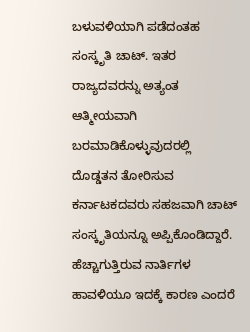ಬಳುವಳಿಯಾಗಿ ಪಡೆದಂತಹ ಸಂಸ್ಕೃತಿ ಚಾಟ್. ಇತರ ರಾಜ್ಯದವರನ್ನು ಅತ್ಯಂತ ಆತ್ಮೀಯವಾಗಿ ಬರಮಾಡಿಕೊಳ್ಳುವುದರಲ್ಲಿ ದೊಡ್ಡತನ ತೋರಿಸುವ ಕರ್ನಾಟಕದವರು ಸಹಜವಾಗಿ ಚಾಟ್ ಸಂಸ್ಕೃತಿಯನ್ನೂ ಅಪ್ಪಿಕೊಂಡಿದ್ದಾರೆ. ಹೆಚ್ಚಾಗುತ್ತಿರುವ ನಾರ್ತಿಗಳ ಹಾವಳಿಯೂ ಇದಕ್ಕೆ ಕಾರಣ ಎಂದರೆ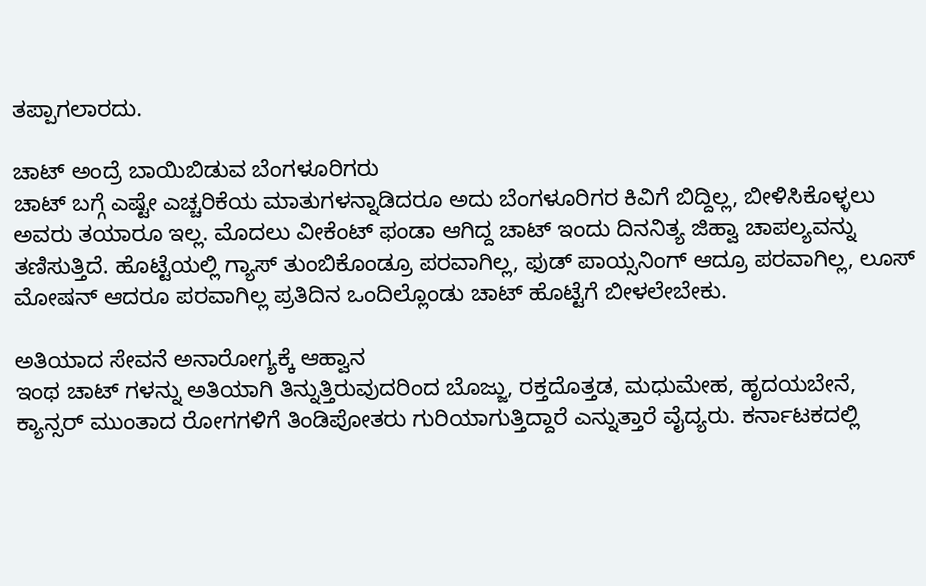ತಪ್ಪಾಗಲಾರದು.

ಚಾಟ್ ಅಂದ್ರೆ ಬಾಯಿಬಿಡುವ ಬೆಂಗಳೂರಿಗರು
ಚಾಟ್ ಬಗ್ಗೆ ಎಷ್ಟೇ ಎಚ್ಚರಿಕೆಯ ಮಾತುಗಳನ್ನಾಡಿದರೂ ಅದು ಬೆಂಗಳೂರಿಗರ ಕಿವಿಗೆ ಬಿದ್ದಿಲ್ಲ, ಬೀಳಿಸಿಕೊಳ್ಳಲು ಅವರು ತಯಾರೂ ಇಲ್ಲ. ಮೊದಲು ವೀಕೆಂಟ್ ಫಂಡಾ ಆಗಿದ್ದ ಚಾಟ್ ಇಂದು ದಿನನಿತ್ಯ ಜಿಹ್ವಾ ಚಾಪಲ್ಯವನ್ನು ತಣಿಸುತ್ತಿದೆ. ಹೊಟ್ಟೆಯಲ್ಲಿ ಗ್ಯಾಸ್ ತುಂಬಿಕೊಂಡ್ರೂ ಪರವಾಗಿಲ್ಲ, ಫುಡ್ ಪಾಯ್ಸನಿಂಗ್ ಆದ್ರೂ ಪರವಾಗಿಲ್ಲ, ಲೂಸ್ ಮೋಷನ್ ಆದರೂ ಪರವಾಗಿಲ್ಲ ಪ್ರತಿದಿನ ಒಂದಿಲ್ಲೊಂಡು ಚಾಟ್ ಹೊಟ್ಟೆಗೆ ಬೀಳಲೇಬೇಕು.

ಅತಿಯಾದ ಸೇವನೆ ಅನಾರೋಗ್ಯಕ್ಕೆ ಆಹ್ವಾನ
ಇಂಥ ಚಾಟ್ ಗಳನ್ನು ಅತಿಯಾಗಿ ತಿನ್ನುತ್ತಿರುವುದರಿಂದ ಬೊಜ್ಜು, ರಕ್ತದೊತ್ತಡ, ಮಧುಮೇಹ, ಹೃದಯಬೇನೆ, ಕ್ಯಾನ್ಸರ್ ಮುಂತಾದ ರೋಗಗಳಿಗೆ ತಿಂಡಿಪೋತರು ಗುರಿಯಾಗುತ್ತಿದ್ದಾರೆ ಎನ್ನುತ್ತಾರೆ ವೈದ್ಯರು. ಕರ್ನಾಟಕದಲ್ಲಿ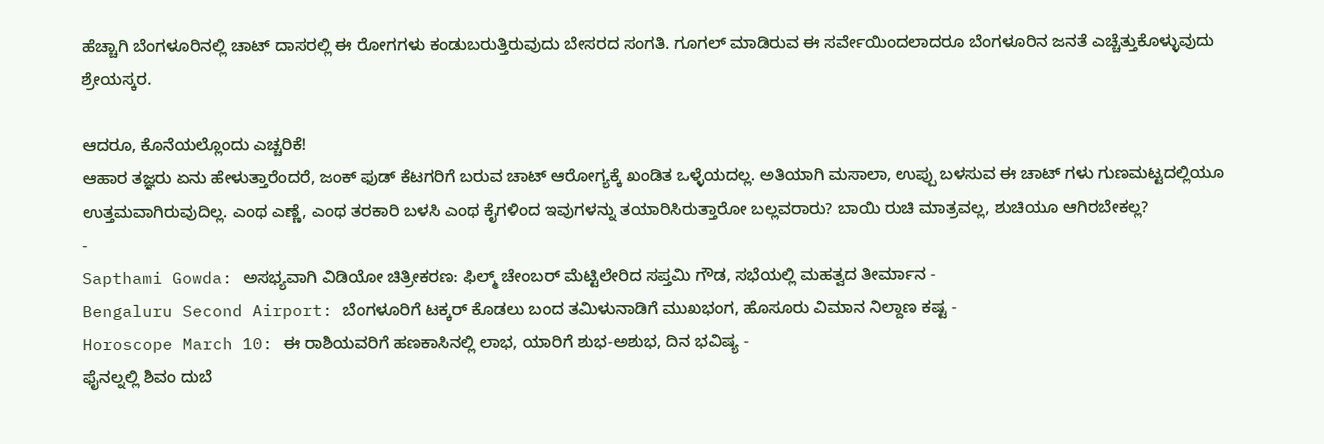ಹೆಚ್ಚಾಗಿ ಬೆಂಗಳೂರಿನಲ್ಲಿ ಚಾಟ್ ದಾಸರಲ್ಲಿ ಈ ರೋಗಗಳು ಕಂಡುಬರುತ್ತಿರುವುದು ಬೇಸರದ ಸಂಗತಿ. ಗೂಗಲ್ ಮಾಡಿರುವ ಈ ಸರ್ವೇಯಿಂದಲಾದರೂ ಬೆಂಗಳೂರಿನ ಜನತೆ ಎಚ್ಚೆತ್ತುಕೊಳ್ಳುವುದು ಶ್ರೇಯಸ್ಕರ.

ಆದರೂ, ಕೊನೆಯಲ್ಲೊಂದು ಎಚ್ಚರಿಕೆ!
ಆಹಾರ ತಜ್ಞರು ಏನು ಹೇಳುತ್ತಾರೆಂದರೆ, ಜಂಕ್ ಫುಡ್ ಕೆಟಗರಿಗೆ ಬರುವ ಚಾಟ್ ಆರೋಗ್ಯಕ್ಕೆ ಖಂಡಿತ ಒಳ್ಳೆಯದಲ್ಲ. ಅತಿಯಾಗಿ ಮಸಾಲಾ, ಉಪ್ಪು ಬಳಸುವ ಈ ಚಾಟ್ ಗಳು ಗುಣಮಟ್ಟದಲ್ಲಿಯೂ ಉತ್ತಮವಾಗಿರುವುದಿಲ್ಲ. ಎಂಥ ಎಣ್ಣೆ, ಎಂಥ ತರಕಾರಿ ಬಳಸಿ ಎಂಥ ಕೈಗಳಿಂದ ಇವುಗಳನ್ನು ತಯಾರಿಸಿರುತ್ತಾರೋ ಬಲ್ಲವರಾರು? ಬಾಯಿ ರುಚಿ ಮಾತ್ರವಲ್ಲ, ಶುಚಿಯೂ ಆಗಿರಬೇಕಲ್ಲ?
-
Sapthami Gowda: ಅಸಭ್ಯವಾಗಿ ವಿಡಿಯೋ ಚಿತ್ರೀಕರಣ: ಫಿಲ್ಮ್ ಚೇಂಬರ್ ಮೆಟ್ಟಿಲೇರಿದ ಸಪ್ತಮಿ ಗೌಡ, ಸಭೆಯಲ್ಲಿ ಮಹತ್ವದ ತೀರ್ಮಾನ -
Bengaluru Second Airport: ಬೆಂಗಳೂರಿಗೆ ಟಕ್ಕರ್ ಕೊಡಲು ಬಂದ ತಮಿಳುನಾಡಿಗೆ ಮುಖಭಂಗ, ಹೊಸೂರು ವಿಮಾನ ನಿಲ್ದಾಣ ಕಷ್ಟ -
Horoscope March 10: ಈ ರಾಶಿಯವರಿಗೆ ಹಣಕಾಸಿನಲ್ಲಿ ಲಾಭ, ಯಾರಿಗೆ ಶುಭ-ಅಶುಭ, ದಿನ ಭವಿಷ್ಯ -
ಫೈನಲ್ನಲ್ಲಿ ಶಿವಂ ದುಬೆ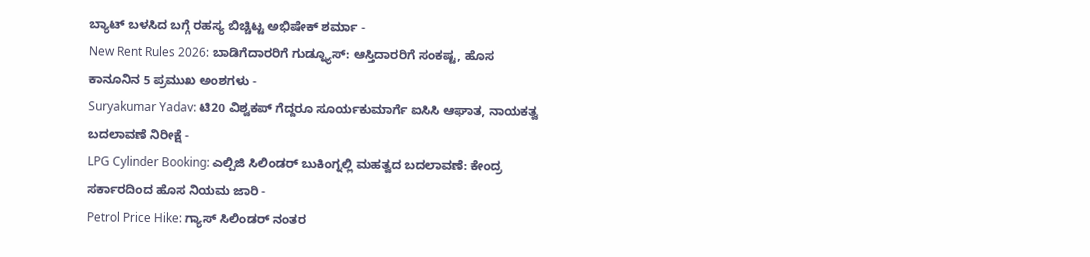ಬ್ಯಾಟ್ ಬಳಸಿದ ಬಗ್ಗೆ ರಹಸ್ಯ ಬಿಚ್ಚಿಟ್ಟ ಅಭಿಷೇಕ್ ಶರ್ಮಾ -
New Rent Rules 2026: ಬಾಡಿಗೆದಾರರಿಗೆ ಗುಡ್ನ್ಯೂಸ್: ಆಸ್ತಿದಾರರಿಗೆ ಸಂಕಷ್ಟ, ಹೊಸ ಕಾನೂನಿನ 5 ಪ್ರಮುಖ ಅಂಶಗಳು -
Suryakumar Yadav: ಟಿ20 ವಿಶ್ವಕಪ್ ಗೆದ್ದರೂ ಸೂರ್ಯಕುಮಾರ್ಗೆ ಐಸಿಸಿ ಆಘಾತ, ನಾಯಕತ್ವ ಬದಲಾವಣೆ ನಿರೀಕ್ಷೆ -
LPG Cylinder Booking: ಎಲ್ಪಿಜಿ ಸಿಲಿಂಡರ್ ಬುಕಿಂಗ್ನಲ್ಲಿ ಮಹತ್ವದ ಬದಲಾವಣೆ: ಕೇಂದ್ರ ಸರ್ಕಾರದಿಂದ ಹೊಸ ನಿಯಮ ಜಾರಿ -
Petrol Price Hike: ಗ್ಯಾಸ್ ಸಿಲಿಂಡರ್ ನಂತರ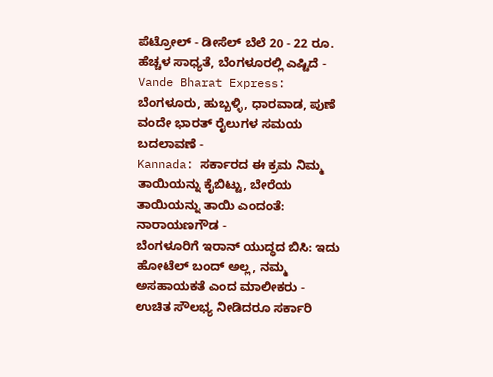ಪೆಟ್ರೋಲ್ - ಡೀಸೆಲ್ ಬೆಲೆ 20 - 22 ರೂ. ಹೆಚ್ಚಳ ಸಾಧ್ಯತೆ, ಬೆಂಗಳೂರಲ್ಲಿ ಎಷ್ಟಿದೆ -
Vande Bharat Express: ಬೆಂಗಳೂರು, ಹುಬ್ಬಳ್ಳಿ, ಧಾರವಾಡ, ಪುಣೆ ವಂದೇ ಭಾರತ್ ರೈಲುಗಳ ಸಮಯ ಬದಲಾವಣೆ -
Kannada: ಸರ್ಕಾರದ ಈ ಕ್ರಮ ನಿಮ್ಮ ತಾಯಿಯನ್ನು ಕೈಬಿಟ್ಟು, ಬೇರೆಯ ತಾಯಿಯನ್ನು ತಾಯಿ ಎಂದಂತೆ: ನಾರಾಯಣಗೌಡ -
ಬೆಂಗಳೂರಿಗೆ ಇರಾನ್ ಯುದ್ಧದ ಬಿಸಿ: ಇದು ಹೋಟೆಲ್ ಬಂದ್ ಅಲ್ಲ, ನಮ್ಮ ಅಸಹಾಯಕತೆ ಎಂದ ಮಾಲೀಕರು -
ಉಚಿತ ಸೌಲಭ್ಯ ನೀಡಿದರೂ ಸರ್ಕಾರಿ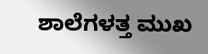ಶಾಲೆಗಳತ್ತ ಮುಖ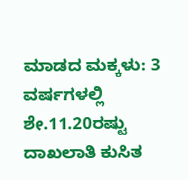ಮಾಡದ ಮಕ್ಕಳು: 3 ವರ್ಷಗಳಲ್ಲಿ ಶೇ.11.20ರಷ್ಟು ದಾಖಲಾತಿ ಕುಸಿತ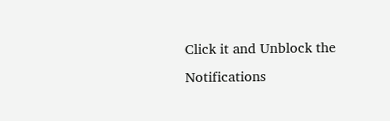Click it and Unblock the Notifications